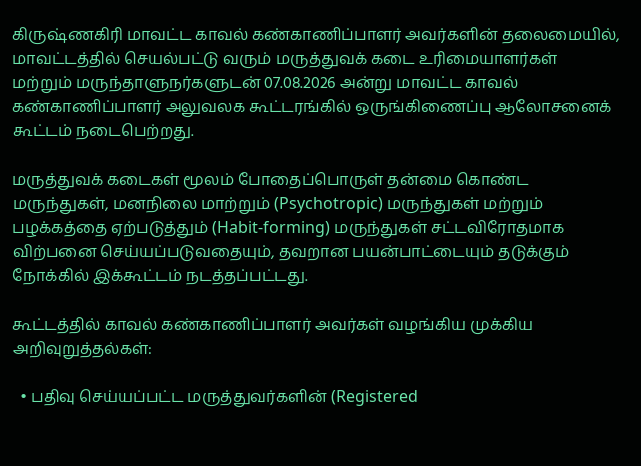கிருஷ்ணகிரி மாவட்ட காவல் கண்காணிப்பாளர் அவர்களின் தலைமையில், மாவட்டத்தில் செயல்பட்டு வரும் மருத்துவக் கடை உரிமையாளர்கள் மற்றும் மருந்தாளுநர்களுடன் 07.08.2026 அன்று மாவட்ட காவல் கண்காணிப்பாளர் அலுவலக கூட்டரங்கில் ஒருங்கிணைப்பு ஆலோசனைக் கூட்டம் நடைபெற்றது.

மருத்துவக் கடைகள் மூலம் போதைப்பொருள் தன்மை கொண்ட மருந்துகள், மனநிலை மாற்றும் (Psychotropic) மருந்துகள் மற்றும் பழக்கத்தை ஏற்படுத்தும் (Habit-forming) மருந்துகள் சட்டவிரோதமாக விற்பனை செய்யப்படுவதையும், தவறான பயன்பாட்டையும் தடுக்கும் நோக்கில் இக்கூட்டம் நடத்தப்பட்டது.

கூட்டத்தில் காவல் கண்காணிப்பாளர் அவர்கள் வழங்கிய முக்கிய அறிவுறுத்தல்கள்:

  • பதிவு செய்யப்பட்ட மருத்துவர்களின் (Registered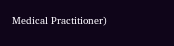Medical Practitioner)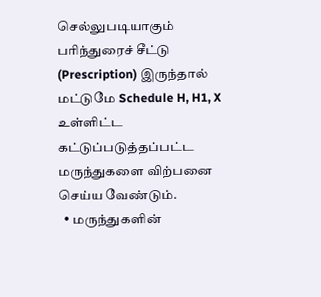செல்லுபடியாகும் பரிந்துரைச் சீட்டு (Prescription) இருந்தால் மட்டுமே Schedule H, H1, X உள்ளிட்ட கட்டுப்படுத்தப்பட்ட மருந்துகளை விற்பனை செய்ய வேண்டும்.
  • மருந்துகளின்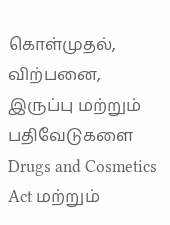கொள்முதல், விற்பனை, இருப்பு மற்றும் பதிவேடுகளை Drugs and Cosmetics Act மற்றும்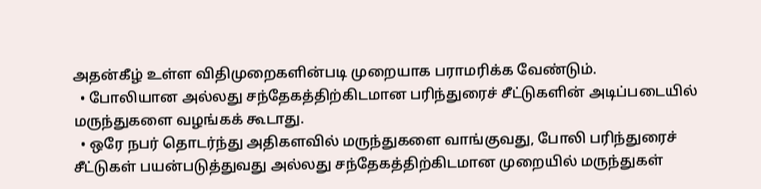அதன்கீழ் உள்ள விதிமுறைகளின்படி முறையாக பராமரிக்க வேண்டும்.
  • போலியான அல்லது சந்தேகத்திற்கிடமான பரிந்துரைச் சீட்டுகளின் அடிப்படையில் மருந்துகளை வழங்கக் கூடாது.
  • ஒரே நபர் தொடர்ந்து அதிகளவில் மருந்துகளை வாங்குவது, போலி பரிந்துரைச் சீட்டுகள் பயன்படுத்துவது அல்லது சந்தேகத்திற்கிடமான முறையில் மருந்துகள்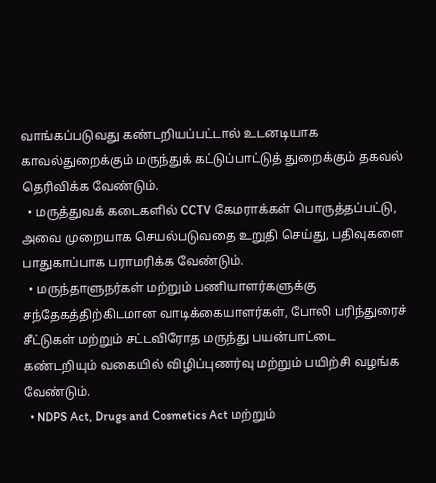வாங்கப்படுவது கண்டறியப்பட்டால் உடனடியாக காவல்துறைக்கும் மருந்துக் கட்டுப்பாட்டுத் துறைக்கும் தகவல் தெரிவிக்க வேண்டும்.
  • மருத்துவக் கடைகளில் CCTV கேமராக்கள் பொருத்தப்பட்டு, அவை முறையாக செயல்படுவதை உறுதி செய்து, பதிவுகளை பாதுகாப்பாக பராமரிக்க வேண்டும்.
  • மருந்தாளுநர்கள் மற்றும் பணியாளர்களுக்கு சந்தேகத்திற்கிடமான வாடிக்கையாளர்கள், போலி பரிந்துரைச் சீட்டுகள் மற்றும் சட்டவிரோத மருந்து பயன்பாட்டை கண்டறியும் வகையில் விழிப்புணர்வு மற்றும் பயிற்சி வழங்க வேண்டும்.
  • NDPS Act, Drugs and Cosmetics Act மற்றும்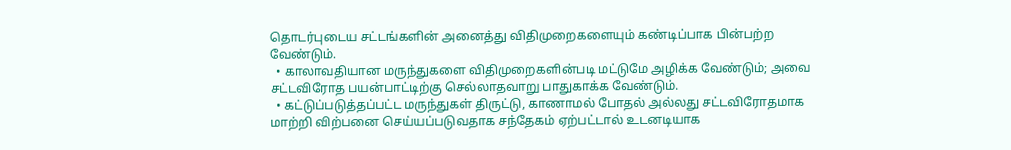தொடர்புடைய சட்டங்களின் அனைத்து விதிமுறைகளையும் கண்டிப்பாக பின்பற்ற வேண்டும்.
  • காலாவதியான மருந்துகளை விதிமுறைகளின்படி மட்டுமே அழிக்க வேண்டும்; அவை சட்டவிரோத பயன்பாட்டிற்கு செல்லாதவாறு பாதுகாக்க வேண்டும்.
  • கட்டுப்படுத்தப்பட்ட மருந்துகள் திருட்டு, காணாமல் போதல் அல்லது சட்டவிரோதமாக மாற்றி விற்பனை செய்யப்படுவதாக சந்தேகம் ஏற்பட்டால் உடனடியாக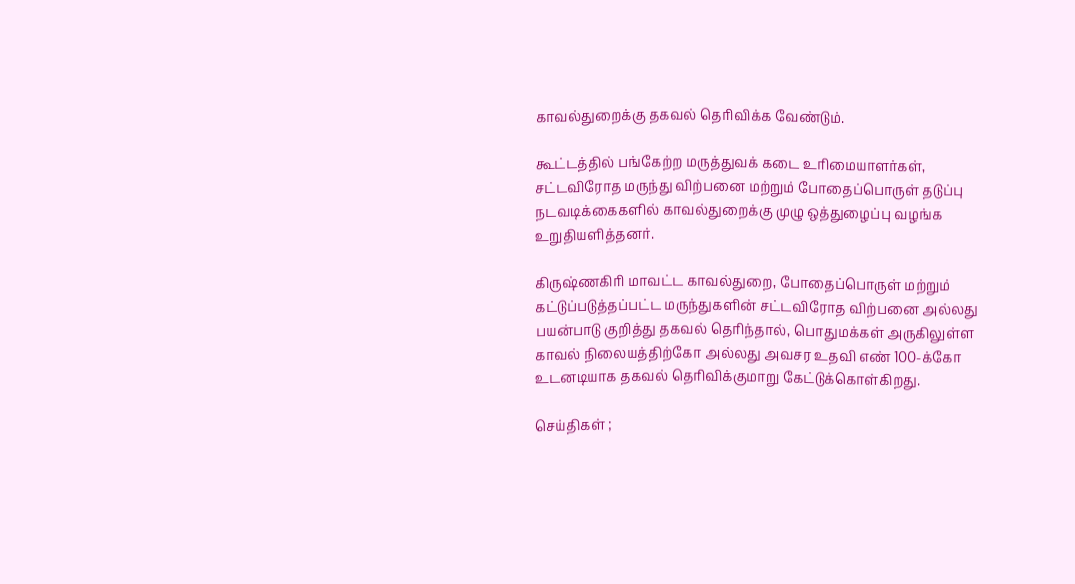காவல்துறைக்கு தகவல் தெரிவிக்க வேண்டும்.

கூட்டத்தில் பங்கேற்ற மருத்துவக் கடை உரிமையாளர்கள், சட்டவிரோத மருந்து விற்பனை மற்றும் போதைப்பொருள் தடுப்பு நடவடிக்கைகளில் காவல்துறைக்கு முழு ஒத்துழைப்பு வழங்க உறுதியளித்தனர்.

கிருஷ்ணகிரி மாவட்ட காவல்துறை, போதைப்பொருள் மற்றும் கட்டுப்படுத்தப்பட்ட மருந்துகளின் சட்டவிரோத விற்பனை அல்லது பயன்பாடு குறித்து தகவல் தெரிந்தால், பொதுமக்கள் அருகிலுள்ள காவல் நிலையத்திற்கோ அல்லது அவசர உதவி எண் 100-க்கோ உடனடியாக தகவல் தெரிவிக்குமாறு கேட்டுக்கொள்கிறது.

செய்திகள் ;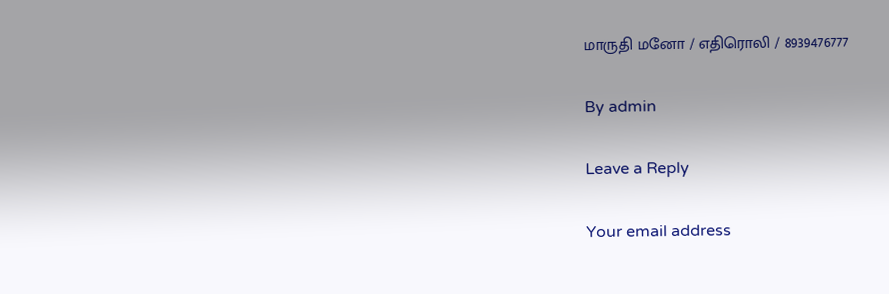மாருதி மனோ / எதிரொலி / 8939476777

By admin

Leave a Reply

Your email address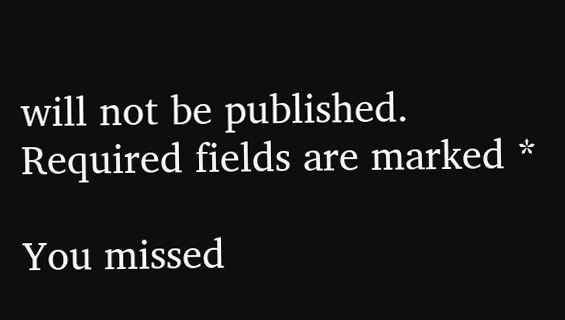will not be published. Required fields are marked *

You missed